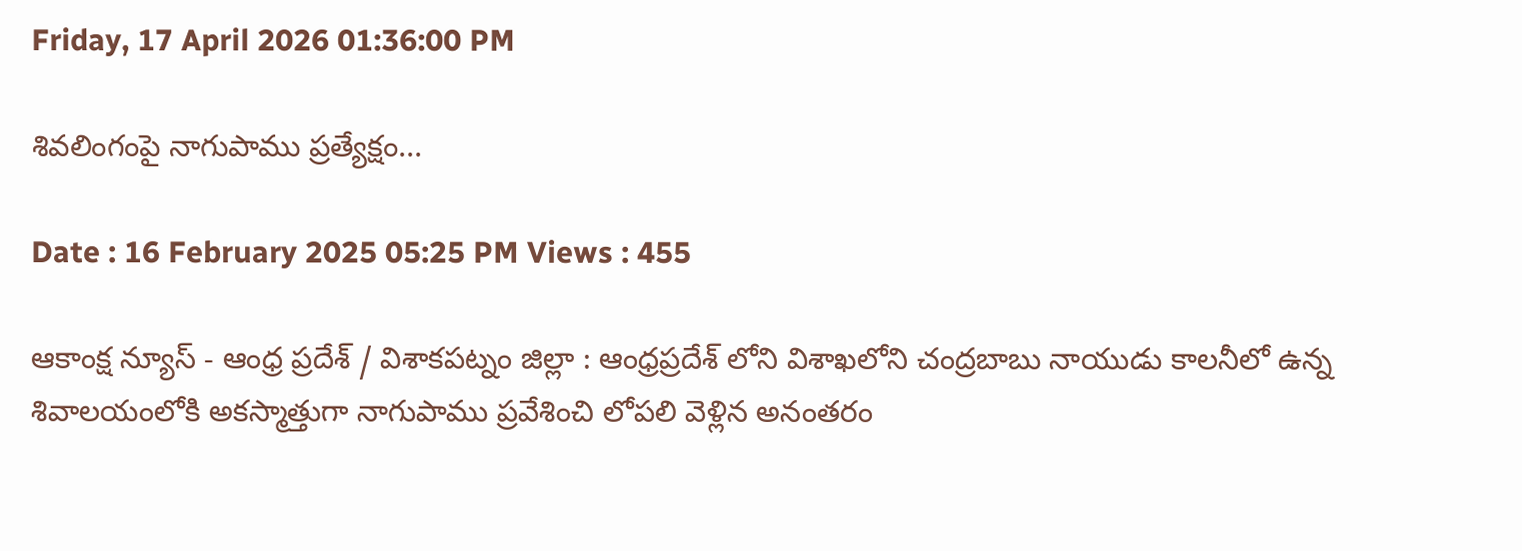Friday, 17 April 2026 01:36:00 PM

శివలింగంపై నాగుపాము ప్రత్యేక్షం...

Date : 16 February 2025 05:25 PM Views : 455

ఆకాంక్ష న్యూస్ - ఆంధ్ర ప్రదేశ్ / విశాకపట్నం జిల్లా : ఆంధ్రప్రదేశ్ లోని విశాఖలోని చంద్రబాబు నాయుడు కాలనీలో ఉన్న శివాలయంలోకి అకస్మాత్తుగా నాగుపాము ప్రవేశించి లోపలి వెళ్లిన అనంతరం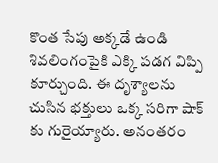కొంత సేపు అక్కడే ఉండి శివలింగంపైకి ఎక్కి పడగ విప్పి కూర్చుంది. ఈ దృశ్యాలను చుసిన భక్తులు ఒక్క సరిగా షాక్ కు గురైయ్యారు. అనంతరం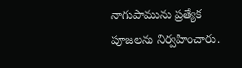నాగుపామును ప్రత్యేక పూజలను నిర్వహించారు.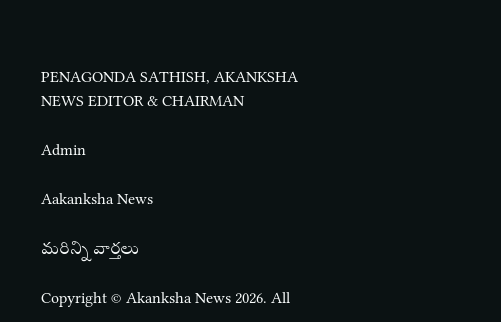PENAGONDA SATHISH, AKANKSHA NEWS EDITOR & CHAIRMAN

Admin

Aakanksha News

మరిన్ని వార్తలు

Copyright © Akanksha News 2026. All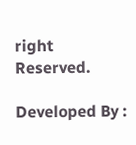right Reserved.

Developed By :